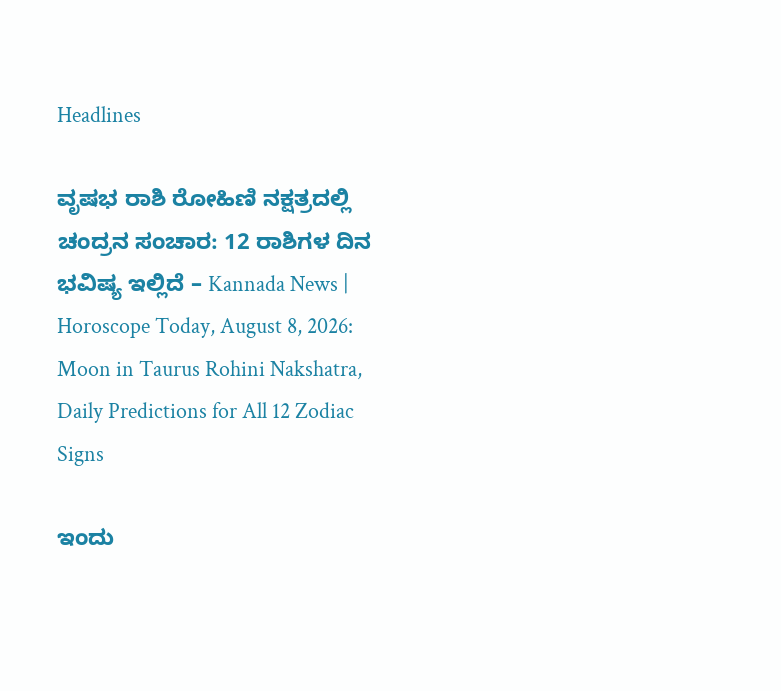Headlines

ವೃಷಭ ರಾಶಿ ರೋಹಿಣಿ ನಕ್ಷತ್ರದಲ್ಲಿ ಚಂದ್ರನ ಸಂಚಾರ: 12 ರಾಶಿಗಳ ದಿನ ಭವಿಷ್ಯ ಇಲ್ಲಿದೆ – Kannada News | Horoscope Today, August 8, 2026: Moon in Taurus Rohini Nakshatra, Daily Predictions for All 12 Zodiac Signs

ಇಂದು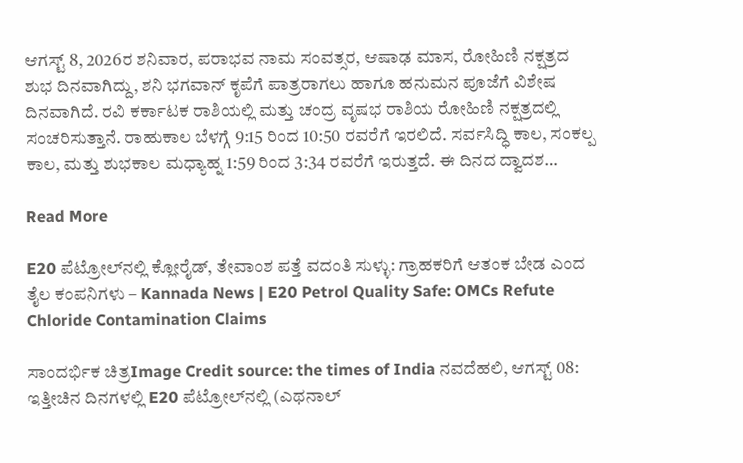ಆಗಸ್ಟ್ 8, 2026ರ ಶನಿವಾರ, ಪರಾಭವ ನಾಮ ಸಂವತ್ಸರ, ಆಷಾಢ ಮಾಸ, ರೋಹಿಣಿ ನಕ್ಷತ್ರದ ಶುಭ ದಿನವಾಗಿದ್ದು, ಶನಿ ಭಗವಾನ್ ಕೃಪೆಗೆ ಪಾತ್ರರಾಗಲು ಹಾಗೂ ಹನುಮನ ಪೂಜೆಗೆ ವಿಶೇಷ ದಿನವಾಗಿದೆ. ರವಿ ಕರ್ಕಾಟಕ ರಾಶಿಯಲ್ಲಿ ಮತ್ತು ಚಂದ್ರ ವೃಷಭ ರಾಶಿಯ ರೋಹಿಣಿ ನಕ್ಷತ್ರದಲ್ಲಿ ಸಂಚರಿಸುತ್ತಾನೆ. ರಾಹುಕಾಲ ಬೆಳಗ್ಗೆ 9:15 ರಿಂದ 10:50 ರವರೆಗೆ ಇರಲಿದೆ. ಸರ್ವಸಿದ್ಧಿ ಕಾಲ, ಸಂಕಲ್ಪ ಕಾಲ, ಮತ್ತು ಶುಭಕಾಲ ಮಧ್ಯಾಹ್ನ 1:59 ರಿಂದ 3:34 ರವರೆಗೆ ಇರುತ್ತದೆ. ಈ ದಿನದ ದ್ವಾದಶ…

Read More

E20 ಪೆಟ್ರೋಲ್‌ನಲ್ಲಿ ಕ್ಲೋರೈಡ್, ತೇವಾಂಶ ಪತ್ತೆ ವದಂತಿ ಸುಳ್ಳು: ಗ್ರಾಹಕರಿಗೆ ಆತಂಕ ಬೇಡ ಎಂದ ತೈಲ ಕಂಪನಿಗಳು – Kannada News | E20 Petrol Quality Safe: OMCs Refute Chloride Contamination Claims

ಸಾಂದರ್ಭಿಕ ಚಿತ್ರImage Credit source: the times of India ನವದೆಹಲಿ, ಆಗಸ್ಟ್ 08: ಇತ್ತೀಚಿನ ದಿನಗಳಲ್ಲಿ E20 ಪೆಟ್ರೋಲ್‌ನಲ್ಲಿ (ಎಥನಾಲ್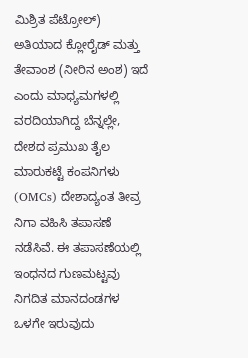ಮಿಶ್ರಿತ ಪೆಟ್ರೋಲ್) ಅತಿಯಾದ ಕ್ಲೋರೈಡ್ ಮತ್ತು ತೇವಾಂಶ (ನೀರಿನ ಅಂಶ) ಇದೆ ಎಂದು ಮಾಧ್ಯಮಗಳಲ್ಲಿ ವರದಿಯಾಗಿದ್ದ ಬೆನ್ನಲ್ಲೇ, ದೇಶದ ಪ್ರಮುಖ ತೈಲ ಮಾರುಕಟ್ಟೆ ಕಂಪನಿಗಳು (OMCs) ದೇಶಾದ್ಯಂತ ತೀವ್ರ ನಿಗಾ ವಹಿಸಿ ತಪಾಸಣೆ ನಡೆಸಿವೆ. ಈ ತಪಾಸಣೆಯಲ್ಲಿ ಇಂಧನದ ಗುಣಮಟ್ಟವು ನಿಗದಿತ ಮಾನದಂಡಗಳ ಒಳಗೇ ಇರುವುದು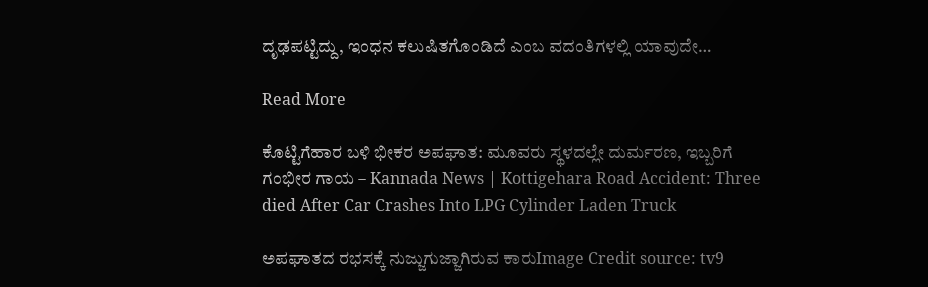ದೃಢಪಟ್ಟಿದ್ದು, ಇಂಧನ ಕಲುಷಿತಗೊಂಡಿದೆ ಎಂಬ ವದಂತಿಗಳಲ್ಲಿ ಯಾವುದೇ…

Read More

ಕೊಟ್ಟಿಗೆಹಾರ ಬಳಿ ಭೀಕರ ಅಪಘಾತ: ಮೂವರು ಸ್ಥಳದಲ್ಲೇ ದುರ್ಮರಣ, ಇಬ್ಬರಿಗೆ ಗಂಭೀರ ಗಾಯ – Kannada News | Kottigehara Road Accident: Three died After Car Crashes Into LPG Cylinder Laden Truck

ಅಪಘಾತದ ರಭಸಕ್ಕೆ ನುಜ್ಜುಗುಜ್ಜಾಗಿರುವ ಕಾರುImage Credit source: tv9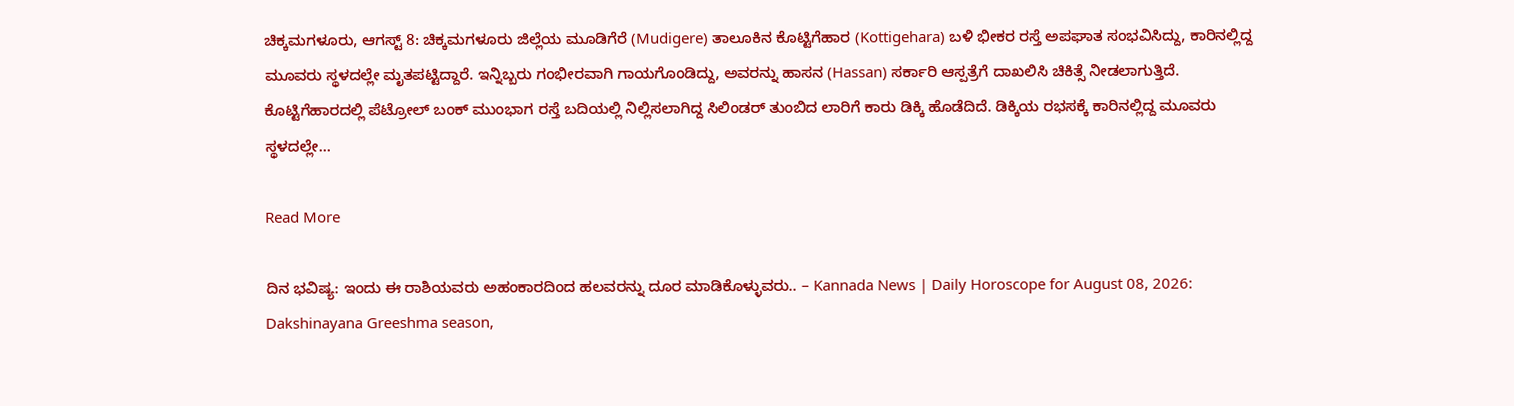ಚಿಕ್ಕಮಗಳೂರು, ಆಗಸ್ಟ್ 8: ಚಿಕ್ಕಮಗಳೂರು ಜಿಲ್ಲೆಯ ಮೂಡಿಗೆರೆ (Mudigere) ತಾಲೂಕಿನ ಕೊಟ್ಟಿಗೆಹಾರ (Kottigehara) ಬಳಿ ಭೀಕರ ರಸ್ತೆ ಅಪಘಾತ ಸಂಭವಿಸಿದ್ದು, ಕಾರಿನಲ್ಲಿದ್ದ ಮೂವರು ಸ್ಥಳದಲ್ಲೇ ಮೃತಪಟ್ಟಿದ್ದಾರೆ. ಇನ್ನಿಬ್ಬರು ಗಂಭೀರವಾಗಿ ಗಾಯಗೊಂಡಿದ್ದು, ಅವರನ್ನು ಹಾಸನ (Hassan) ಸರ್ಕಾರಿ ಆಸ್ಪತ್ರೆಗೆ ದಾಖಲಿಸಿ ಚಿಕಿತ್ಸೆ ನೀಡಲಾಗುತ್ತಿದೆ. ಕೊಟ್ಟಿಗೆಹಾರದಲ್ಲಿ ಪೆಟ್ರೋಲ್ ಬಂಕ್ ಮುಂಭಾಗ ರಸ್ತೆ ಬದಿಯಲ್ಲಿ ನಿಲ್ಲಿಸಲಾಗಿದ್ದ ಸಿಲಿಂಡರ್ ತುಂಬಿದ ಲಾರಿಗೆ ಕಾರು ಡಿಕ್ಕಿ ಹೊಡೆದಿದೆ. ಡಿಕ್ಕಿಯ ರಭಸಕ್ಕೆ ಕಾರಿನಲ್ಲಿದ್ದ ಮೂವರು ಸ್ಥಳದಲ್ಲೇ…

Read More

ದಿನ ಭವಿಷ್ಯ: ಇಂದು ಈ ರಾಶಿಯವರು ಅಹಂಕಾರದಿಂದ ಹಲವರನ್ನು ದೂರ ಮಾಡಿಕೊಳ್ಳುವರು.. – Kannada News | Daily Horoscope for August 08, 2026: Dakshinayana Greeshma season,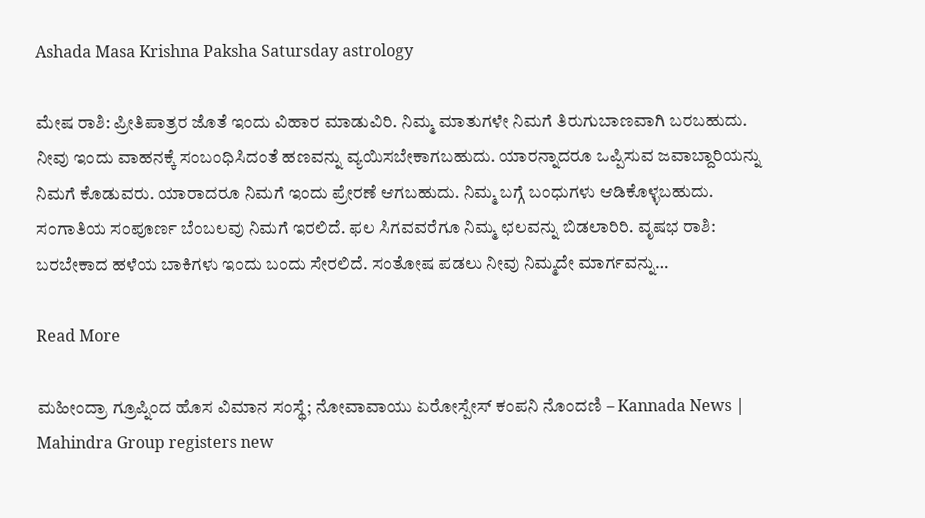Ashada Masa Krishna Paksha Satursday astrology

ಮೇಷ ರಾಶಿ: ಪ್ರೀತಿಪಾತ್ರರ ಜೊತೆ ಇಂದು ವಿಹಾರ ಮಾಡುವಿರಿ. ನಿಮ್ಮ ಮಾತುಗಳೇ ನಿಮಗೆ ತಿರುಗುಬಾಣವಾಗಿ ಬರಬಹುದು. ನೀವು ಇಂದು ವಾಹನಕ್ಕೆ ಸಂಬಂಧಿಸಿದಂತೆ ಹಣವನ್ನು ವ್ಯಯಿಸಬೇಕಾಗಬಹುದು. ಯಾರನ್ನಾದರೂ ಒಪ್ಪಿಸುವ ಜವಾಬ್ದಾರಿಯನ್ನು ನಿಮಗೆ ಕೊಡುವರು. ಯಾರಾದರೂ ನಿಮಗೆ ಇಂದು ಪ್ರೇರಣೆ ಆಗಬಹುದು. ನಿಮ್ಮ ಬಗ್ಗೆ ಬಂಧುಗಳು ಆಡಿಕೊಳ್ಳಬಹುದು. ಸಂಗಾತಿಯ ಸಂಪೂರ್ಣ ಬೆಂಬಲವು ನಿಮಗೆ ಇರಲಿದೆ. ಫಲ ಸಿಗವವರೆಗೂ ನಿಮ್ಮ ಛಲವನ್ನು ಬಿಡಲಾರಿರಿ. ವೃಷಭ ರಾಶಿ: ಬರಬೇಕಾದ ಹಳೆಯ ಬಾಕಿಗಳು ಇಂದು ಬಂದು ಸೇರಲಿದೆ. ಸಂತೋಷ ಪಡಲು ನೀವು ನಿಮ್ಮದೇ ಮಾರ್ಗವನ್ನು…

Read More

ಮಹೀಂದ್ರಾ ಗ್ರೂಪ್ನಿಂದ ಹೊಸ ವಿಮಾನ ಸಂಸ್ಥೆ; ನೋವಾವಾಯು ಏರೋಸ್ಪೇಸ್ ಕಂಪನಿ ನೊಂದಣಿ – Kannada News | Mahindra Group registers new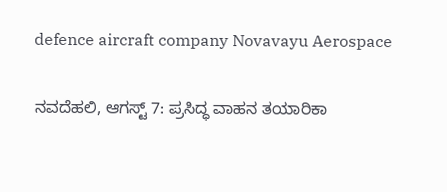defence aircraft company Novavayu Aerospace

ನವದೆಹಲಿ, ಆಗಸ್ಟ್ 7: ಪ್ರಸಿದ್ಧ ವಾಹನ ತಯಾರಿಕಾ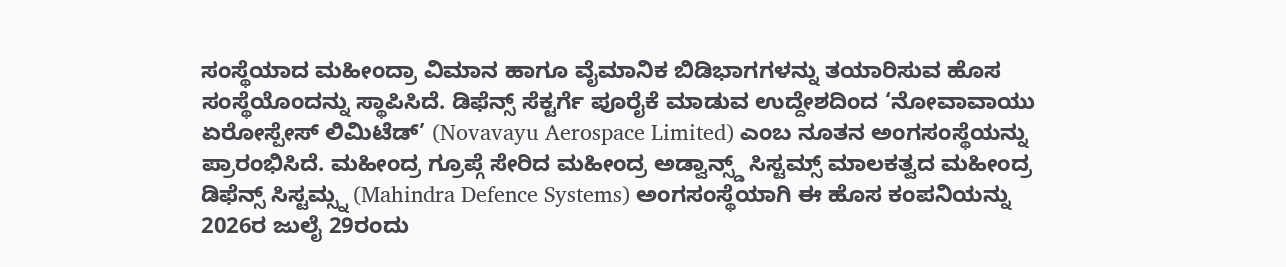ಸಂಸ್ಥೆಯಾದ ಮಹೀಂದ್ರಾ ವಿಮಾನ ಹಾಗೂ ವೈಮಾನಿಕ ಬಿಡಿಭಾಗಗಳನ್ನು ತಯಾರಿಸುವ ಹೊಸ ಸಂಸ್ಥೆಯೊಂದನ್ನು ಸ್ಥಾಪಿಸಿದೆ. ಡಿಫೆನ್ಸ್ ಸೆಕ್ಟರ್ಗೆ ಪೂರೈಕೆ ಮಾಡುವ ಉದ್ದೇಶದಿಂದ ‘ನೋವಾವಾಯು ಏರೋಸ್ಪೇಸ್ ಲಿಮಿಟೆಡ್’ (Novavayu Aerospace Limited) ಎಂಬ ನೂತನ ಅಂಗಸಂಸ್ಥೆಯನ್ನು ಪ್ರಾರಂಭಿಸಿದೆ. ಮಹೀಂದ್ರ ಗ್ರೂಪ್ಗೆ ಸೇರಿದ ಮಹೀಂದ್ರ ಅಡ್ವಾನ್ಸ್ಡ್ ಸಿಸ್ಟಮ್ಸ್ ಮಾಲಕತ್ವದ ಮಹೀಂದ್ರ ಡಿಫೆನ್ಸ್ ಸಿಸ್ಟಮ್ಸ್ನ (Mahindra Defence Systems) ಅಂಗಸಂಸ್ಥೆಯಾಗಿ ಈ ಹೊಸ ಕಂಪನಿಯನ್ನು 2026ರ ಜುಲೈ 29ರಂದು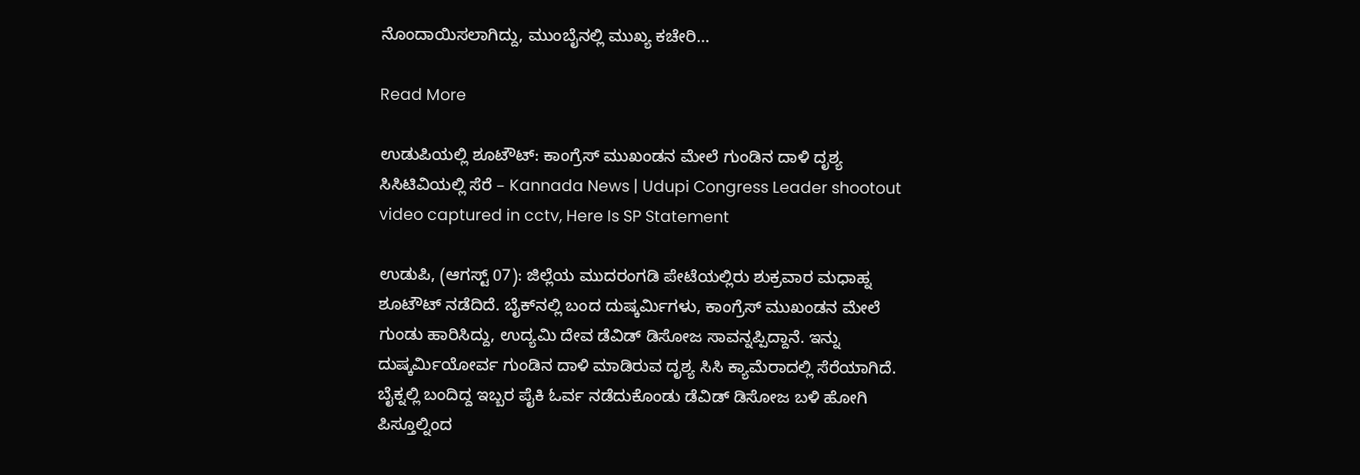ನೊಂದಾಯಿಸಲಾಗಿದ್ದು, ಮುಂಬೈನಲ್ಲಿ ಮುಖ್ಯ ಕಚೇರಿ…

Read More

ಉಡುಪಿಯಲ್ಲಿ ಶೂಟೌಟ್: ಕಾಂಗ್ರೆಸ್ ಮುಖಂಡನ ಮೇಲೆ ಗುಂಡಿನ ದಾಳಿ ದೃಶ್ಯ ಸಿಸಿಟಿವಿಯಲ್ಲಿ ಸೆರೆ – Kannada News | Udupi Congress Leader shootout video captured in cctv, Here Is SP Statement

ಉಡುಪಿ, (ಆಗಸ್ಟ್ 07): ಜಿಲ್ಲೆಯ ಮುದರಂಗಡಿ ಪೇಟೆಯಲ್ಲಿರು ಶುಕ್ರವಾರ ಮಧಾಹ್ನ ಶೂಟೌಟ್ ನಡೆದಿದೆ. ಬೈಕ್‌ನಲ್ಲಿ ಬಂದ ದುಷ್ಕರ್ಮಿಗಳು, ಕಾಂಗ್ರೆಸ್‌ ಮುಖಂಡನ ಮೇಲೆ ಗುಂಡು ಹಾರಿಸಿದ್ದು, ಉದ್ಯಮಿ ದೇವ ಡೆವಿಡ್ ಡಿಸೋಜ ಸಾವನ್ನಪ್ಪಿದ್ದಾನೆ. ಇನ್ನು ದುಷ್ಕರ್ಮಿಯೋರ್ವ ಗುಂಡಿನ ದಾಳಿ ಮಾಡಿರುವ ದೃಶ್ಯ ಸಿಸಿ ಕ್ಯಾಮೆರಾದಲ್ಲಿ ಸೆರೆಯಾಗಿದೆ. ಬೈಕ್ನಲ್ಲಿ ಬಂದಿದ್ದ ಇಬ್ಬರ ಪೈಕಿ ಓರ್ವ ನಡೆದುಕೊಂಡು ಡೆವಿಡ್ ಡಿಸೋಜ ಬಳಿ ಹೋಗಿ ಪಿಸ್ತೂಲ್ನಿಂದ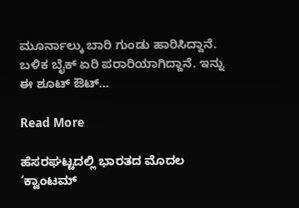ಮೂರ್ನಾಲ್ಕು ಬಾರಿ ಗುಂಡು ಹಾರಿಸಿದ್ದಾನೆ. ಬಳಿಕ ಬೈಕ್ ಏರಿ ಪರಾರಿಯಾಗಿದ್ದಾನೆ. ಇನ್ನು ಈ ಶೂಟ್ ಔಟ್…

Read More

ಹೆಸರಘಟ್ಟದಲ್ಲಿ ಭಾರತದ ಮೊದಲ ‘ಕ್ವಾಂಟಮ್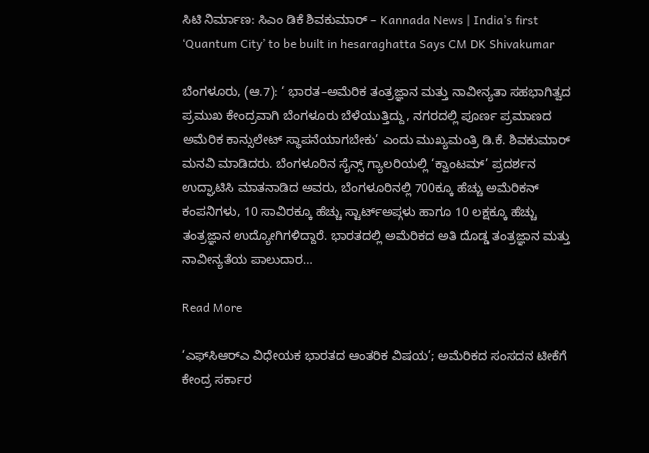ಸಿಟಿ ನಿರ್ಮಾಣ: ಸಿಎಂ ಡಿಕೆ ಶಿವಕುಮಾರ್ – Kannada News | India’s first ‘Quantum City’ to be built in hesaraghatta Says CM DK Shivakumar

ಬೆಂಗಳೂರು, (ಆ.7): ‘ ಭಾರತ–ಅಮೆರಿಕ ತಂತ್ರಜ್ಞಾನ ಮತ್ತು ನಾವೀನ್ಯತಾ ಸಹಭಾಗಿತ್ವದ ಪ್ರಮುಖ ಕೇಂದ್ರವಾಗಿ ಬೆಂಗಳೂರು ಬೆಳೆಯುತ್ತಿದ್ದು, ನಗರದಲ್ಲಿ ಪೂರ್ಣ ಪ್ರಮಾಣದ ಅಮೆರಿಕ ಕಾನ್ಸುಲೇಟ್ ಸ್ಥಾಪನೆಯಾಗಬೇಕು’ ಎಂದು ಮುಖ್ಯಮಂತ್ರಿ ಡಿ.ಕೆ. ಶಿವಕುಮಾರ್ ಮನವಿ ಮಾಡಿದರು. ಬೆಂಗಳೂರಿನ ಸೈನ್ಸ್ ಗ್ಯಾಲರಿಯಲ್ಲಿ ‘ಕ್ವಾಂಟಮ್’ ಪ್ರದರ್ಶನ ಉದ್ಘಾಟಿಸಿ ಮಾತನಾಡಿದ ಅವರು, ಬೆಂಗಳೂರಿನಲ್ಲಿ 700ಕ್ಕೂ ಹೆಚ್ಚು ಅಮೆರಿಕನ್ ಕಂಪನಿಗಳು, 10 ಸಾವಿರಕ್ಕೂ ಹೆಚ್ಚು ಸ್ಟಾರ್ಟ್ಅಪ್ಗಳು ಹಾಗೂ 10 ಲಕ್ಷಕ್ಕೂ ಹೆಚ್ಚು ತಂತ್ರಜ್ಞಾನ ಉದ್ಯೋಗಿಗಳಿದ್ದಾರೆ. ಭಾರತದಲ್ಲಿ ಅಮೆರಿಕದ ಅತಿ ದೊಡ್ಡ ತಂತ್ರಜ್ಞಾನ ಮತ್ತು ನಾವೀನ್ಯತೆಯ ಪಾಲುದಾರ…

Read More

‘ಎಫ್‌ಸಿಆರ್‌ಎ ವಿಧೇಯಕ ಭಾರತದ ಆಂತರಿಕ ವಿಷಯ’; ಅಮೆರಿಕದ ಸಂಸದನ ಟೀಕೆಗೆ ಕೇಂದ್ರ ಸರ್ಕಾರ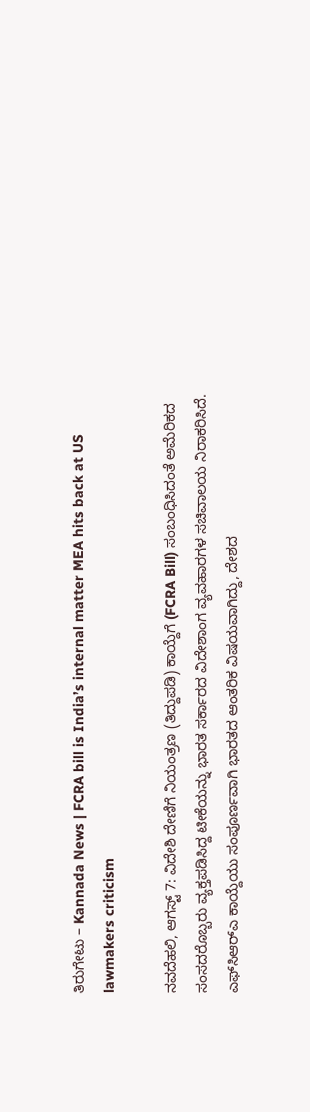ತಿರುಗೇಟು – Kannada News | FCRA bill is India’s internal matter MEA hits back at US lawmakers criticism

ನವದೆಹಲಿ, ಆಗಸ್ಟ್ 7: ವಿದೇಶಿ ದೇಣಿಗೆ ನಿಯಂತ್ರಣ (ತಿದ್ದುಪಡಿ) ಕಾಯ್ದೆಗೆ (FCRA Bill) ಸಂಬಂಧಿಸಿದಂತೆ ಅಮೆರಿಕದ ಸಂಸದರೊಬ್ಬರು ವ್ಯಕ್ತಪಡಿಸಿದ್ದ ಟೀಕೆಯನ್ನು ಭಾರತ ಸರ್ಕಾರದ ವಿದೇಶಾಂಗ ವ್ಯವಹಾರಗಳ ಸಚಿವಾಲಯ ನಿರಾಕರಿಸಿದೆ. ಎಫ್‌ಸಿಆರ್‌ಎ ಕಾಯ್ದೆಯು ಸಂಪೂರ್ಣವಾಗಿ ಭಾರತದ ಆಂತರಿಕ ವಿಷಯವಾಗಿದ್ದು, ದೇಶದ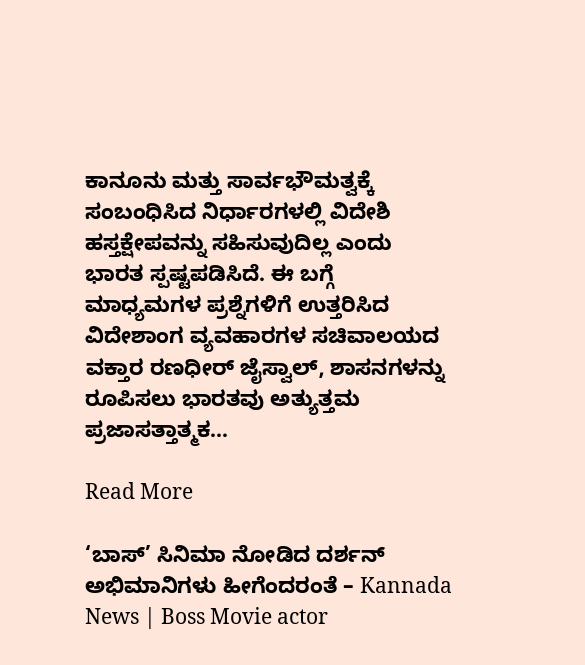ಕಾನೂನು ಮತ್ತು ಸಾರ್ವಭೌಮತ್ವಕ್ಕೆ ಸಂಬಂಧಿಸಿದ ನಿರ್ಧಾರಗಳಲ್ಲಿ ವಿದೇಶಿ ಹಸ್ತಕ್ಷೇಪವನ್ನು ಸಹಿಸುವುದಿಲ್ಲ ಎಂದು ಭಾರತ ಸ್ಪಷ್ಟಪಡಿಸಿದೆ. ಈ ಬಗ್ಗೆ ಮಾಧ್ಯಮಗಳ ಪ್ರಶ್ನೆಗಳಿಗೆ ಉತ್ತರಿಸಿದ ವಿದೇಶಾಂಗ ವ್ಯವಹಾರಗಳ ಸಚಿವಾಲಯದ ವಕ್ತಾರ ರಣಧೀರ್ ಜೈಸ್ವಾಲ್, ಶಾಸನಗಳನ್ನು ರೂಪಿಸಲು ಭಾರತವು ಅತ್ಯುತ್ತಮ ಪ್ರಜಾಸತ್ತಾತ್ಮಕ…

Read More

‘ಬಾಸ್’ ಸಿನಿಮಾ ನೋಡಿದ ದರ್ಶನ್ ಅಭಿಮಾನಿಗಳು ಹೀಗೆಂದರಂತೆ – Kannada News | Boss Movie actor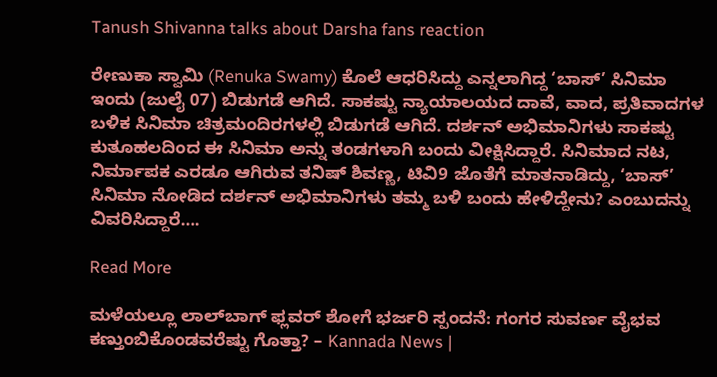Tanush Shivanna talks about Darsha fans reaction

ರೇಣುಕಾ ಸ್ವಾಮಿ (Renuka Swamy) ಕೊಲೆ ಆಧರಿಸಿದ್ದು ಎನ್ನಲಾಗಿದ್ದ ‘ಬಾಸ್’ ಸಿನಿಮಾ ಇಂದು (ಜುಲೈ 07) ಬಿಡುಗಡೆ ಆಗಿದೆ. ಸಾಕಷ್ಟು ನ್ಯಾಯಾಲಯದ ದಾವೆ, ವಾದ, ಪ್ರತಿವಾದಗಳ ಬಳಿಕ ಸಿನಿಮಾ ಚಿತ್ರಮಂದಿರಗಳಲ್ಲಿ ಬಿಡುಗಡೆ ಆಗಿದೆ. ದರ್ಶನ್ ಅಭಿಮಾನಿಗಳು ಸಾಕಷ್ಟು ಕುತೂಹಲದಿಂದ ಈ ಸಿನಿಮಾ ಅನ್ನು ತಂಡಗಳಾಗಿ ಬಂದು ವೀಕ್ಷಿಸಿದ್ದಾರೆ. ಸಿನಿಮಾದ ನಟ, ನಿರ್ಮಾಪಕ ಎರಡೂ ಆಗಿರುವ ತನಿಷ್ ಶಿವಣ್ಣ, ಟಿವಿ9 ಜೊತೆಗೆ ಮಾತನಾಡಿದ್ದು, ‘ಬಾಸ್’ ಸಿನಿಮಾ ನೋಡಿದ ದರ್ಶನ್ ಅಭಿಮಾನಿಗಳು ತಮ್ಮ ಬಳಿ ಬಂದು ಹೇಳಿದ್ದೇನು? ಎಂಬುದನ್ನು ವಿವರಿಸಿದ್ದಾರೆ….

Read More

ಮಳೆಯಲ್ಲೂ ಲಾಲ್‌ಬಾಗ್ ಫ್ಲವರ್ ಶೋಗೆ ಭರ್ಜರಿ ಸ್ಪಂದನೆ: ಗಂಗರ ಸುವರ್ಣ ವೈಭವ ಕಣ್ತುಂಬಿಕೊಂಡವರೆಷ್ಟು ಗೊತ್ತಾ? – Kannada News |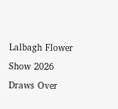Lalbagh Flower Show 2026 Draws Over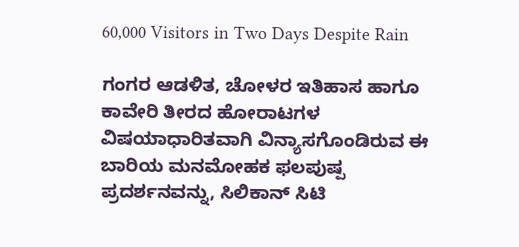60,000 Visitors in Two Days Despite Rain

ಗಂಗರ ಆಡಳಿತ, ಚೋಳರ ಇತಿಹಾಸ ಹಾಗೂ ಕಾವೇರಿ ತೀರದ ಹೋರಾಟಗಳ ವಿಷಯಾಧಾರಿತವಾಗಿ ವಿನ್ಯಾಸಗೊಂಡಿರುವ ಈ ಬಾರಿಯ ಮನಮೋಹಕ ಫಲಪುಷ್ಪ ಪ್ರದರ್ಶನವನ್ನು, ಸಿಲಿಕಾನ್ ಸಿಟಿ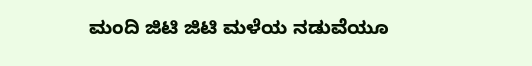ಮಂದಿ ಜಿಟಿ ಜಿಟಿ ಮಳೆಯ ನಡುವೆಯೂ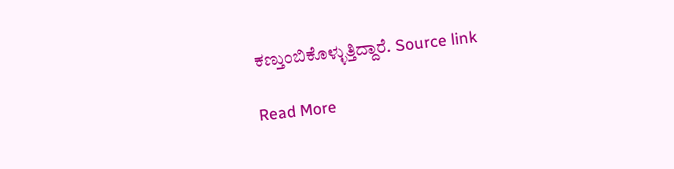ಕಣ್ತುಂಬಿಕೊಳ್ಳುತ್ತಿದ್ದಾರೆ. Source link

Read More